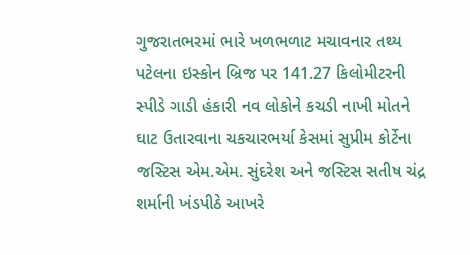ગુજરાતભરમાં ભારે ખળભળાટ મચાવનાર તથ્ય પટેલના ઇસ્કોન બ્રિજ પર 141.27 કિલોમીટરની સ્પીડે ગાડી હંકારી નવ લોકોને કચડી નાખી મોતને ઘાટ ઉતારવાના ચકચારભર્યા કેસમાં સુપ્રીમ કોર્ટેના જસ્ટિસ એમ.એમ. સુંદરેશ અને જસ્ટિસ સતીષ ચંદ્ર શર્માની ખંડપીઠે આખરે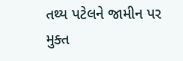તથ્ય પટેલને જામીન પર મુક્ત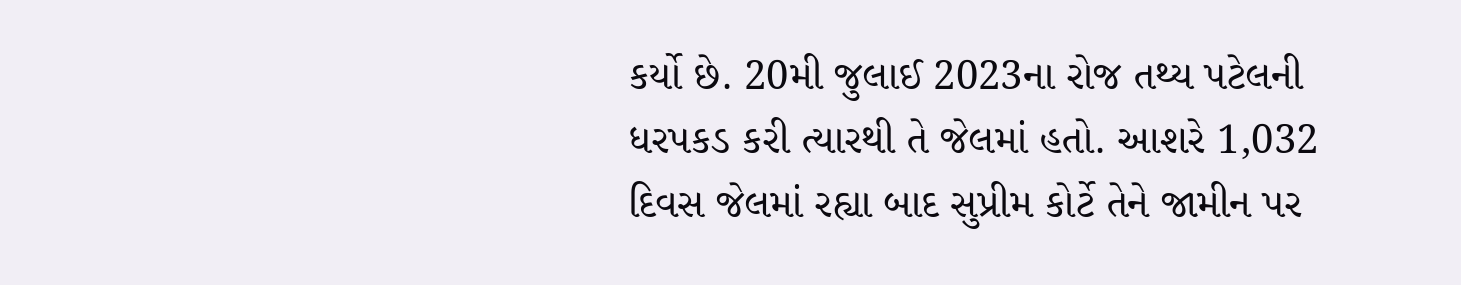કર્યો છે. 20મી જુલાઈ 2023ના રોજ તથ્ય પટેલની ધરપકડ કરી ત્યારથી તે જેલમાં હતો. આશરે 1,032 દિવસ જેલમાં રહ્યા બાદ સુપ્રીમ કોર્ટે તેને જામીન પર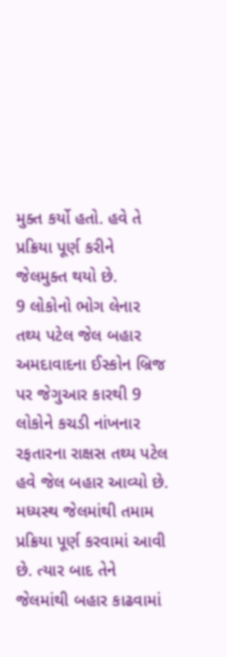મુક્ત કર્યો હતો. હવે તે પ્રક્રિયા પૂર્ણ કરીને જેલમુક્ત થયો છે.
9 લોકોનો ભોગ લેનાર તથ્ય પટેલ જેલ બહાર
અમદાવાદના ઈસ્કોન બ્રિજ પર જેગુઆર કારથી 9 લોકોને કચડી નાંખનાર રફતારના રાક્ષસ તથ્ય પટેલ હવે જેલ બહાર આવ્યો છે. મધ્યસ્થ જેલમાંથી તમામ પ્રક્રિયા પૂર્ણ કરવામાં આવી છે. ત્યાર બાદ તેને જેલમાંથી બહાર કાઢવામાં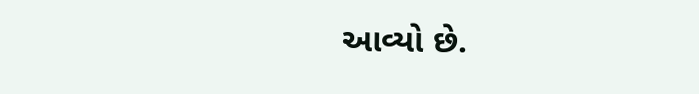આવ્યો છે.